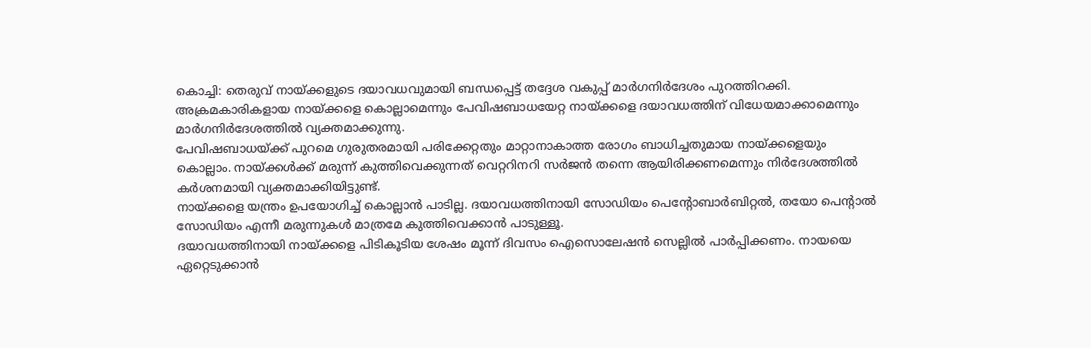കൊച്ചി: തെരുവ് നായ്ക്കളുടെ ദയാവധവുമായി ബന്ധപ്പെട്ട് തദ്ദേശ വകുപ്പ് മാർഗനിർദേശം പുറത്തിറക്കി. അക്രമകാരികളായ നായ്ക്കളെ കൊല്ലാമെന്നും പേവിഷബാധയേറ്റ നായ്ക്കളെ ദയാവധത്തിന് വിധേയമാക്കാമെന്നും മാർഗനിർദേശത്തിൽ വ്യക്തമാക്കുന്നു.
പേവിഷബാധയ്ക്ക് പുറമെ ഗുരുതരമായി പരിക്കേറ്റതും മാറ്റാനാകാത്ത രോഗം ബാധിച്ചതുമായ നായ്ക്കളെയും കൊല്ലാം. നായ്ക്കൾക്ക് മരുന്ന് കുത്തിവെക്കുന്നത് വെറ്ററിനറി സർജൻ തന്നെ ആയിരിക്കണമെന്നും നിർദേശത്തിൽ കർശനമായി വ്യക്തമാക്കിയിട്ടുണ്ട്.
നായ്ക്കളെ യന്ത്രം ഉപയോഗിച്ച് കൊല്ലാൻ പാടില്ല. ദയാവധത്തിനായി സോഡിയം പെന്റോബാർബിറ്റൽ, തയോ പെന്റാൽ സോഡിയം എന്നീ മരുന്നുകൾ മാത്രമേ കുത്തിവെക്കാൻ പാടുള്ളൂ.
ദയാവധത്തിനായി നായ്ക്കളെ പിടികൂടിയ ശേഷം മൂന്ന് ദിവസം ഐസൊലേഷൻ സെല്ലിൽ പാർപ്പിക്കണം. നായയെ ഏറ്റെടുക്കാൻ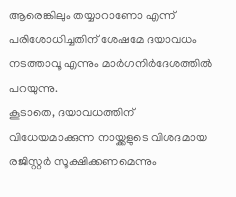ആരെങ്കിലും തയ്യാറാണോ എന്ന് പരിശോധിച്ചതിന് ശേഷമേ ദയാവധം നടത്താവൂ എന്നും മാർഗനിർദേശത്തിൽ പറയുന്നു.
കൂടാതെ, ദയാവധത്തിന് വിധേയമാക്കുന്ന നായ്ക്കളുടെ വിശദമായ രജിസ്റ്റർ സൂക്ഷിക്കണമെന്നും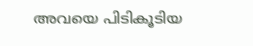അവയെ പിടികൂടിയ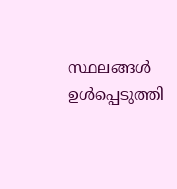സ്ഥലങ്ങൾ ഉൾപ്പെടുത്തി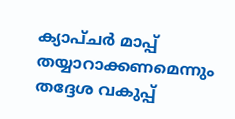ക്യാപ്ചർ മാപ്പ് തയ്യാറാക്കണമെന്നും തദ്ദേശ വകുപ്പ്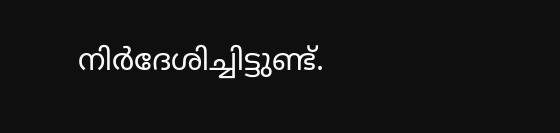നിർദേശിച്ചിട്ടുണ്ട്.